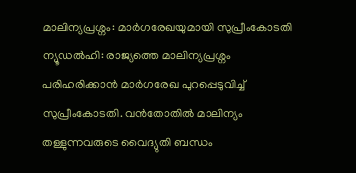മാലിന്യപ്രശ്നം: മാർഗരേഖയുമായി സുപ്രീംകോടതി
ന്യൂഡൽഹി: രാജ്യത്തെ മാലിന്യപ്രശ്നം പരിഹരിക്കാൻ മാർഗരേഖ പുറപ്പെടുവിച്ച് സുപ്രീംകോടതി. വൻതോതിൽ മാലിന്യം തള്ളുന്നവരുടെ വൈദ്യുതി ബന്ധം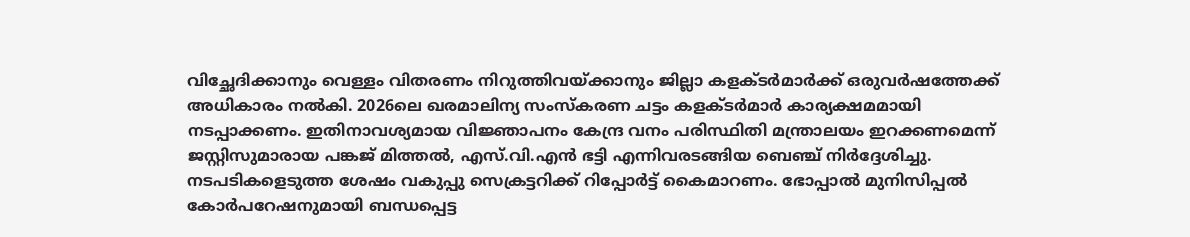വിച്ഛേദിക്കാനും വെള്ളം വിതരണം നിറുത്തിവയ്ക്കാനും ജില്ലാ കളക്ടർമാർക്ക് ഒരുവർഷത്തേക്ക് അധികാരം നൽകി. 2026ലെ ഖരമാലിന്യ സംസ്കരണ ചട്ടം കളക്ടർമാർ കാര്യക്ഷമമായി നടപ്പാക്കണം. ഇതിനാവശ്യമായ വിജ്ഞാപനം കേന്ദ്ര വനം പരിസ്ഥിതി മന്ത്രാലയം ഇറക്കണമെന്ന് ജസ്റ്റിസുമാരായ പങ്കജ് മിത്തൽ, എസ്.വി.എൻ ഭട്ടി എന്നിവരടങ്ങിയ ബെഞ്ച് നിർദ്ദേശിച്ചു. നടപടികളെടുത്ത ശേഷം വകുപ്പു സെക്രട്ടറിക്ക് റിപ്പോർട്ട് കൈമാറണം. ഭോപ്പാൽ മുനിസിപ്പൽ കോർപറേഷനുമായി ബന്ധപ്പെട്ട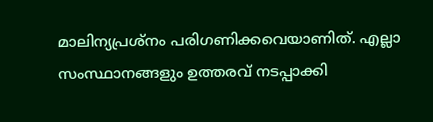മാലിന്യപ്രശ്നം പരിഗണിക്കവെയാണിത്. എല്ലാ സംസ്ഥാനങ്ങളും ഉത്തരവ് നടപ്പാക്കി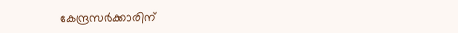കേന്ദ്രസർക്കാരിന്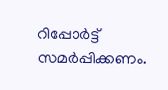റിപ്പോർട്ട് സമർപ്പിക്കണം.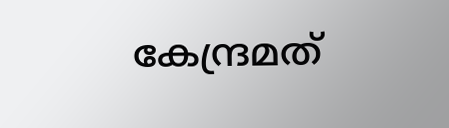കേന്ദ്രമത്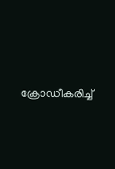ക്രോഡീകരിച്ച്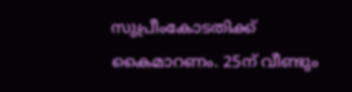സുപ്രീംകോടതിക്ക് കൈമാറണം. 25ന് വീണ്ടും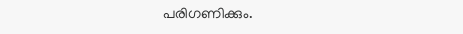പരിഗണിക്കും.